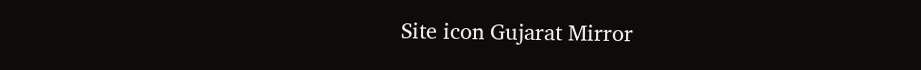Site icon Gujarat Mirror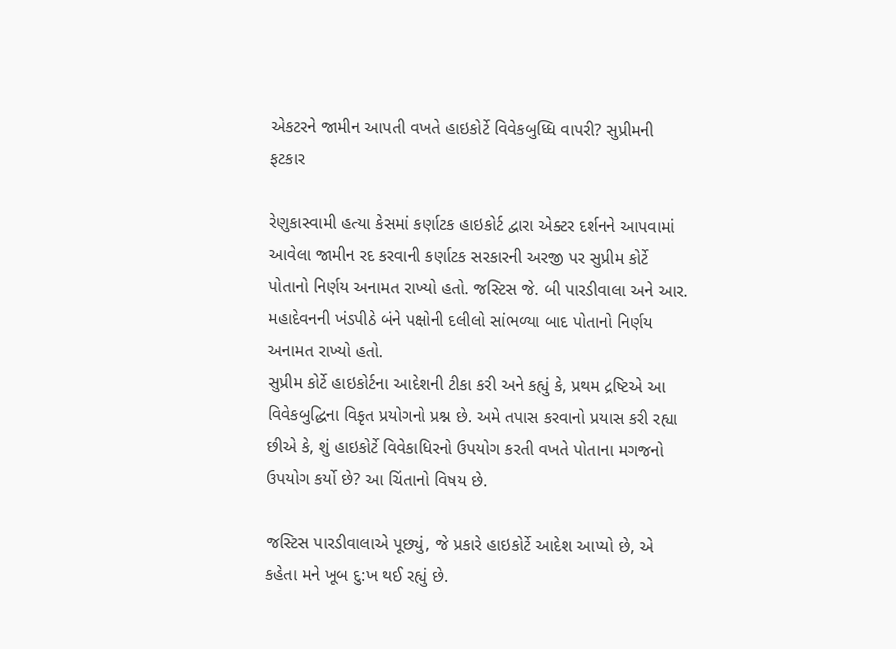એકટરને જામીન આપતી વખતે હાઇકોર્ટે વિવેકબુધ્ધિ વાપરી? સુપ્રીમની ફટકાર

રેણુકાસ્વામી હત્યા કેસમાં કર્ણાટક હાઇકોર્ટ દ્વારા એક્ટર દર્શનને આપવામાં આવેલા જામીન રદ કરવાની કર્ણાટક સરકારની અરજી પર સુપ્રીમ કોર્ટે પોતાનો નિર્ણય અનામત રાખ્યો હતો. જસ્ટિસ જે. બી પારડીવાલા અને આર. મહાદેવનની ખંડપીઠે બંને પક્ષોની દલીલો સાંભળ્યા બાદ પોતાનો નિર્ણય અનામત રાખ્યો હતો.
સુપ્રીમ કોર્ટે હાઇકોર્ટના આદેશની ટીકા કરી અને કહ્યું કે, પ્રથમ દ્રષ્ટિએ આ વિવેકબુદ્ધિના વિકૃત પ્રયોગનો પ્રશ્ન છે. અમે તપાસ કરવાનો પ્રયાસ કરી રહ્યા છીએ કે, શું હાઇકોર્ટે વિવેકાધિરનો ઉપયોગ કરતી વખતે પોતાના મગજનો ઉપયોગ કર્યો છે? આ ચિંતાનો વિષય છે.

જસ્ટિસ પારડીવાલાએ પૂછ્યું, જે પ્રકારે હાઇકોર્ટે આદેશ આપ્યો છે, એ કહેતા મને ખૂબ દુ:ખ થઈ રહ્યું છે.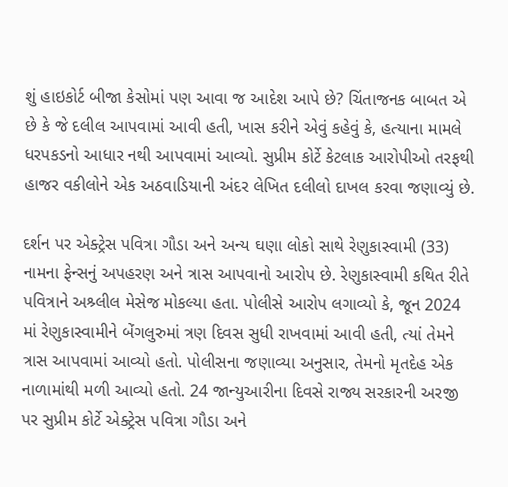શું હાઇકોર્ટ બીજા કેસોમાં પણ આવા જ આદેશ આપે છે? ચિંતાજનક બાબત એ છે કે જે દલીલ આપવામાં આવી હતી, ખાસ કરીને એવું કહેવું કે, હત્યાના મામલે ધરપકડનો આધાર નથી આપવામાં આવ્યો. સુપ્રીમ કોર્ટે કેટલાક આરોપીઓ તરફથી હાજર વકીલોને એક અઠવાડિયાની અંદર લેખિત દલીલો દાખલ કરવા જણાવ્યું છે.

દર્શન પર એક્ટ્રેસ પવિત્રા ગૌડા અને અન્ય ઘણા લોકો સાથે રેણુકાસ્વામી (33) નામના ફેન્સનું અપહરણ અને ત્રાસ આપવાનો આરોપ છે. રેણુકાસ્વામી કથિત રીતે પવિત્રાને અશ્ર્લીલ મેસેજ મોકલ્યા હતા. પોલીસે આરોપ લગાવ્યો કે, જૂન 2024 માં રેણુકાસ્વામીને બેંગલુરુમાં ત્રણ દિવસ સુધી રાખવામાં આવી હતી, ત્યાં તેમને ત્રાસ આપવામાં આવ્યો હતો. પોલીસના જણાવ્યા અનુસાર, તેમનો મૃતદેહ એક નાળામાંથી મળી આવ્યો હતો. 24 જાન્યુઆરીના દિવસે રાજ્ય સરકારની અરજી પર સુપ્રીમ કોર્ટે એક્ટ્રેસ પવિત્રા ગૌડા અને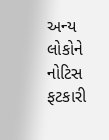અન્ય લોકોને નોટિસ ફટકારી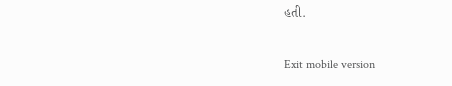હતી.

Exit mobile version